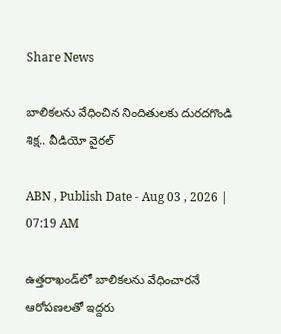Share News

బాలికలను వేధించిన నిందితులకు దురదగొండి శిక్ష.. వీడియో వైరల్

ABN , Publish Date - Aug 03 , 2026 | 07:19 AM

ఉత్తరాఖండ్‌లో బాలికలను వేధించారనే ఆరోపణలతో ఇద్దరు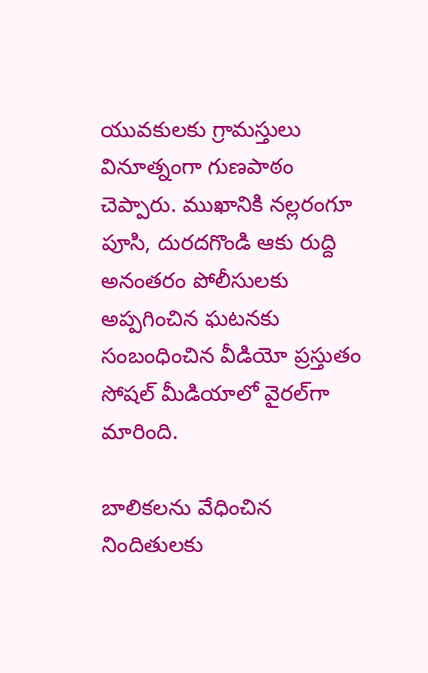యువకులకు గ్రామస్తులు వినూత్నంగా గుణపాఠం చెప్పారు. ముఖానికి నల్లరంగూ పూసి, దురదగొండి ఆకు రుద్ది అనంతరం పోలీసులకు అప్పగించిన ఘటనకు సంబంధించిన వీడియో ప్రస్తుతం సోషల్ మీడియాలో వైరల్‌గా మారింది.

బాలికలను వేధించిన నిందితులకు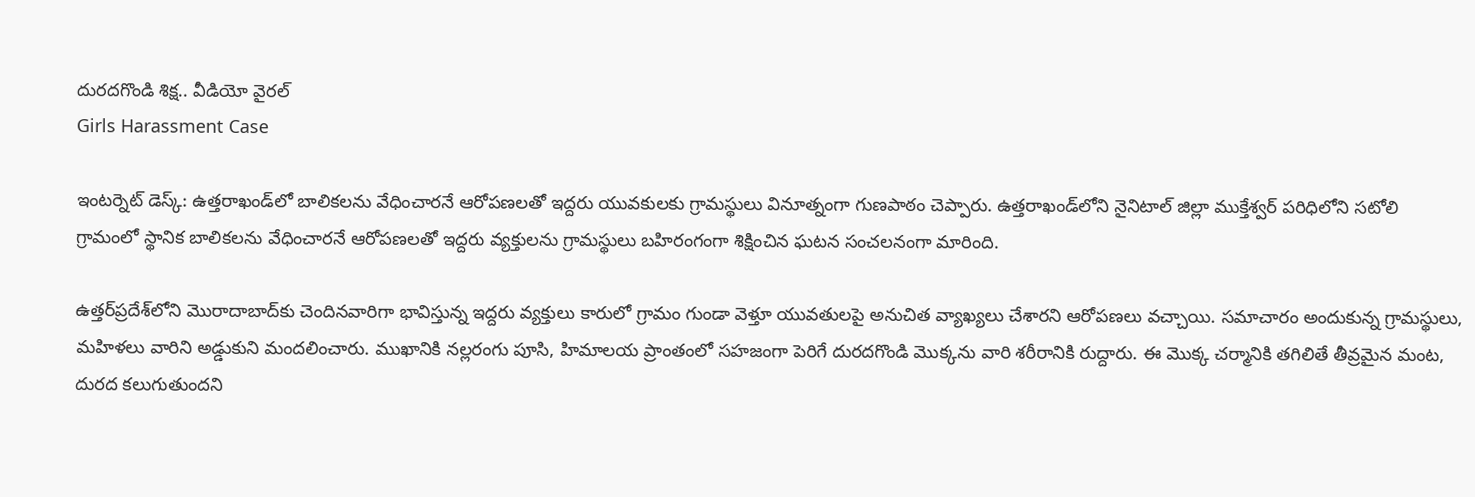దురదగొండి శిక్ష.. వీడియో వైరల్
Girls Harassment Case

ఇంటర్నెట్ డెస్క్: ఉత్తరాఖండ్‌లో బాలికలను వేధించారనే ఆరోపణలతో ఇద్దరు యువకులకు గ్రామస్థులు వినూత్నంగా గుణపాఠం చెప్పారు. ఉత్తరాఖండ్‌లోని నైనిటాల్ జిల్లా ముక్తేశ్వర్ పరిధిలోని సటోలి గ్రామంలో స్థానిక బాలికలను వేధించారనే ఆరోపణలతో ఇద్దరు వ్యక్తులను గ్రామస్థులు బహిరంగంగా శిక్షించిన ఘటన సంచలనంగా మారింది.

ఉత్తర్‌ప్రదేశ్‌లోని మొరాదాబాద్‌కు చెందినవారిగా భావిస్తున్న ఇద్దరు వ్యక్తులు కారులో గ్రామం గుండా వెళ్తూ యువతులపై అనుచిత వ్యాఖ్యలు చేశారని ఆరోపణలు వచ్చాయి. సమాచారం అందుకున్న గ్రామస్థులు, మహిళలు వారిని అడ్డుకుని మందలించారు. ముఖానికి నల్లరంగు పూసి, హిమాలయ ప్రాంతంలో సహజంగా పెరిగే దురదగొండి మొక్కను వారి శరీరానికి రుద్దారు. ఈ మొక్క చర్మానికి తగిలితే తీవ్రమైన మంట, దురద కలుగుతుందని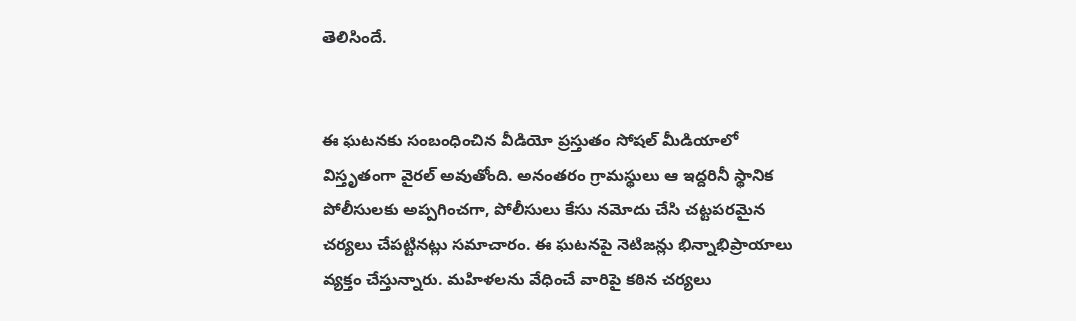తెలిసిందే.


ఈ ఘటనకు సంబంధించిన వీడియో ప్రస్తుతం సోషల్ మీడియాలో విస్తృతంగా వైరల్ అవుతోంది. అనంతరం గ్రామస్థులు ఆ ఇద్దరినీ స్థానిక పోలీసులకు అప్పగించగా, పోలీసులు కేసు నమోదు చేసి చట్టపరమైన చర్యలు చేపట్టినట్లు సమాచారం. ఈ ఘటనపై నెటిజన్లు భిన్నాభిప్రాయాలు వ్యక్తం చేస్తున్నారు. మహిళలను వేధించే వారిపై కఠిన చర్యలు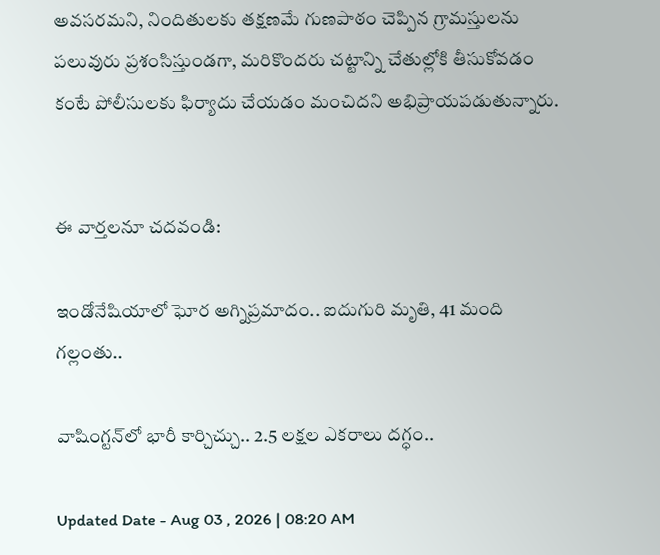అవసరమని, నిందితులకు తక్షణమే గుణపాఠం చెప్పిన గ్రామస్తులను పలువురు ప్రశంసిస్తుండగా, మరికొందరు చట్టాన్ని చేతుల్లోకి తీసుకోవడం కంటే పోలీసులకు ఫిర్యాదు చేయడం మంచిదని అభిప్రాయపడుతున్నారు.


ఈ వార్తలనూ చదవండి:

ఇండోనేషియాలో ఘోర అగ్నిప్రమాదం.. ఐదుగురి మృతి, 41 మంది గల్లంతు..

వాషింగ్టన్‌లో భారీ కార్చిచ్చు.. 2.5 లక్షల ఎకరాలు దగ్ధం..

Updated Date - Aug 03 , 2026 | 08:20 AM